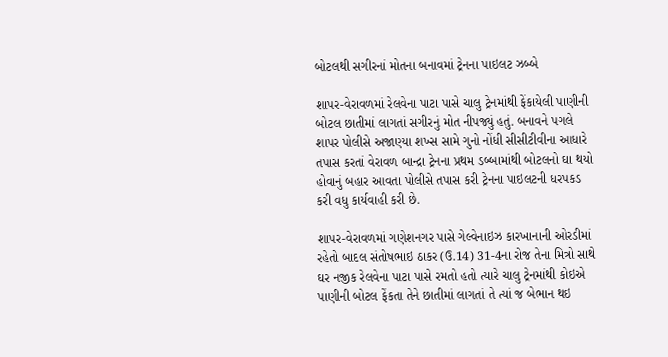બોટલથી સગીરનાં મોતના બનાવમાં ટ્રેનના પાઇલટ ઝબ્બે

શાપર-વેરાવળમાં રેલવેના પાટા પાસે ચાલુ ટ્રેનમાંથી ફેંકાયેલી પાણીની બોટલ છાતીમાં લાગતાં સગીરનું મોત નીપજ્યું હતું. બનાવને પગલે શાપર પોલીસે અજાણ્યા શખ્સ સામે ગુનો નોંધી સીસીટીવીના આધારે તપાસ કરતાં વેરાવળ બાન્દ્રા ટ્રેનના પ્રથમ ડબ્બામાંથી બોટલનો ઘા થયો હોવાનું બહાર આવતા પોલીસે તપાસ કરી ટ્રેનના પાઇલટની ધરપકડ કરી વધુ કાર્યવાહી કરી છે.

શાપર-વેરાવળમાં ગણેશનગર પાસે ગેલ્વેનાઇઝ કારખાનાની ઓરડીમાં રહેતો બાદલ સંતોષભાઇ ઠાકર (ઉ.14) 31-4ના રોજ તેના મિત્રો સાથે ઘર નજીક રેલવેના પાટા પાસે રમતો હતો ત્યારે ચાલુ ટ્રેનમાંથી કોઇએ પાણીની બોટલ ફેંકતા તેને છાતીમાં લાગતાં તે ત્યાં જ બેભાન થઇ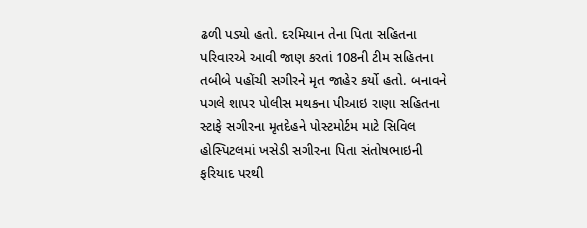ઢળી પડ્યો હતો. દરમિયાન તેના પિતા સહિતના પરિવારએ આવી જાણ કરતાં 108ની ટીમ સહિતના તબીબે પહોંચી સગીરને મૃત જાહેર કર્યો હતો. બનાવને પગલે શાપર પોલીસ મથકના પીઆઇ રાણા સહિતના સ્ટાફે સગીરના મૃતદેહને પોસ્ટમોર્ટમ માટે સિવિલ હોસ્પિટલમાં ખસેડી સગીરના પિતા સંતોષભાઇની ફરિયાદ પરથી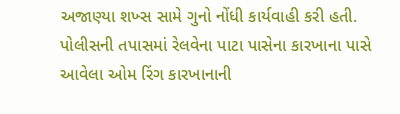અજાણ્યા શખ્સ સામે ગુનો નોંધી કાર્યવાહી કરી હતી. પોલીસની તપાસમાં રેલવેના પાટા પાસેના કારખાના પાસે આવેલા ઓમ રિંગ કારખાનાની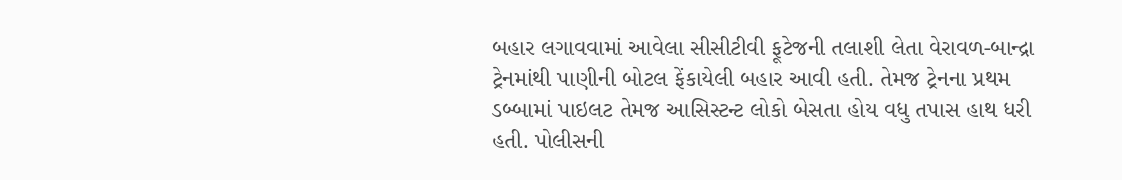બહાર લગાવવામાં આવેલા સીસીટીવી ફૂટેજની તલાશી લેતા વેરાવળ-બાન્દ્રા ટ્રેનમાંથી પાણીની બોટલ ફેંકાયેલી બહાર આવી હતી. તેમજ ટ્રેનના પ્રથમ ડબ્બામાં પાઇલટ તેમજ આસિસ્ટન્ટ લોકો બેસતા હોય વધુ તપાસ હાથ ધરી હતી. પોલીસની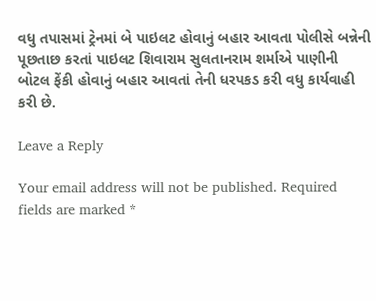વધુ તપાસમાં ટ્રેનમાં બે પાઇલટ હોવાનું બહાર આવતા પોલીસે બન્નેની પૂછતાછ કરતાં પાઇલટ શિવારામ સુલતાનરામ શર્માએ પાણીની બોટલ ફેંકી હોવાનું બહાર આવતાં તેની ધરપકડ કરી વધુ કાર્યવાહી કરી છે.

Leave a Reply

Your email address will not be published. Required fields are marked *